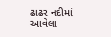ઢાઢર નદીમાં આવેલા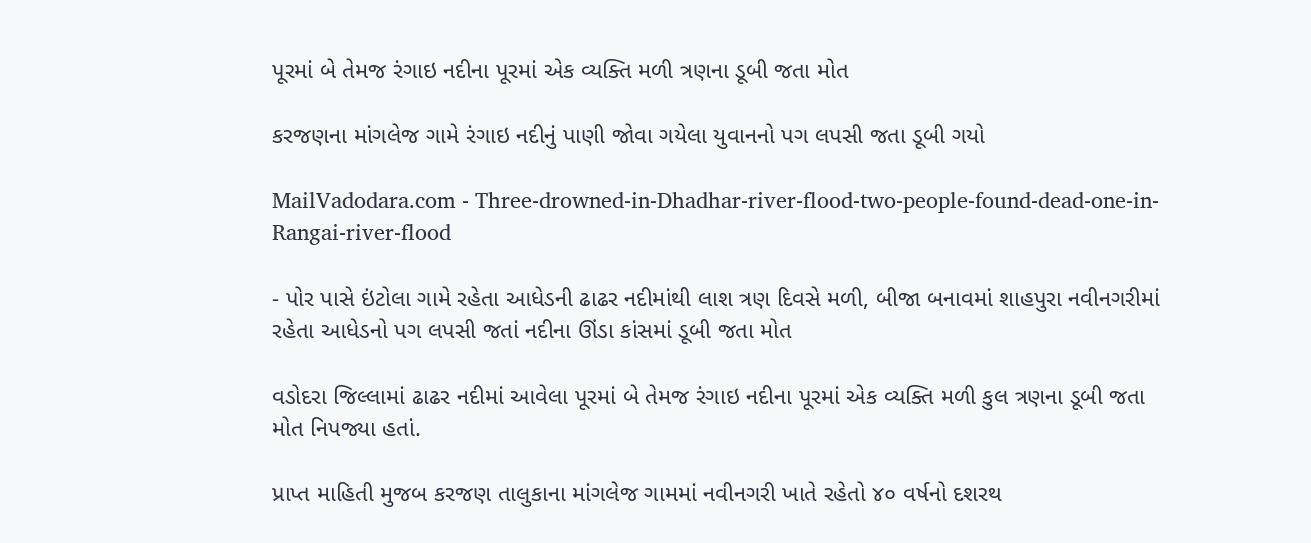પૂરમાં બે તેમજ રંગાઇ નદીના પૂરમાં એક વ્યક્તિ મળી ત્રણના ડૂબી જતા મોત

કરજણના માંગલેજ ગામે રંગાઇ નદીનું પાણી જોવા ગયેલા યુવાનનો પગ લપસી જતા ડૂબી ગયો

MailVadodara.com - Three-drowned-in-Dhadhar-river-flood-two-people-found-dead-one-in-Rangai-river-flood

- પોર પાસે ઇંટોલા ગામે રહેતા આધેડની ઢાઢર નદીમાંથી લાશ ત્રણ દિવસે મળી, બીજા બનાવમાં શાહપુરા નવીનગરીમાં રહેતા આધેડનો પગ લપસી જતાં નદીના ઊંડા કાંસમાં ડૂબી જતા મોત

વડોદરા જિલ્લામાં ઢાઢર નદીમાં આવેલા પૂરમાં બે તેમજ રંગાઇ નદીના પૂરમાં એક વ્યક્તિ મળી કુલ ત્રણના ડૂબી જતા મોત નિપજ્યા હતાં.

પ્રાપ્ત માહિતી મુજબ કરજણ તાલુકાના માંગલેજ ગામમાં નવીનગરી ખાતે રહેતો ૪૦ વર્ષનો દશરથ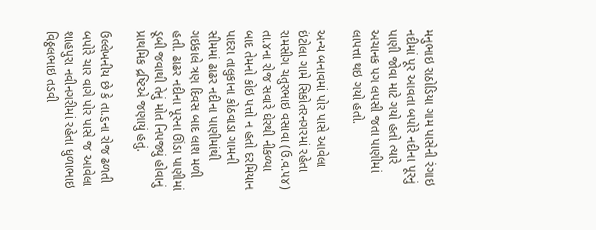મનુભાઇ રાઠોડિયા ગામ પાસેની રંગાઇ નદીમાં પૂર આવતા બપોરે નદીના પૂરનું પાણી જોવા માટે ગયો હતો ત્યારે અચાનક પગ લપસી જતા પાણીમાં લાપત્તા થઇ ગયો હતો.

અન્ય બનાવમાં પોર પાસે આવેલા ઇંટોલા ગામે સિકોતરનગરમાં રહેતા રામસીગ ચતુરભાઇ વસાવા (ઉ.વ.૫૪) તા.૪ના રોજ સવારે ઘેરથી નીકળ્યા બાદ તેમનો કોઇ પત્તો ન હતો દરમિયાન પાદરા તાલુકાના કોઠવાડા ગામની સીમમાં ઢાઢર નદીના પાણીમાંથી ગઇકાલે ત્રણ દિવસ બાદ લાશ મળી હતી. ઢાઢર નદીના પૂરના ઊંડા પાણીમાં ડૂબી જવાથી તેનું મોત નિપજ્યું હોવાનું પ્રાથમિક દ્રષ્ટિએ જણાયું હતું.

ઉલ્લેખનીય છે કે તા.૬ના રોજ ઢળતી બપોરે ચાર વાગે પોર પાસે જ આવેલા શાહપુરા નવીનગરીમાં રહેતા ધુળાભાઇ વિઠ્ઠલભાઇ તડવી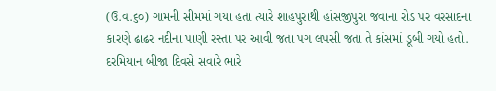(ઉ.વ.૬૦) ગામની સીમમાં ગયા હતા ત્યારે શાહપુરાથી હાંસજીપુરા જવાના રોડ પર વરસાદના કારણે ઢાઢર નદીના પાણી રસ્તા પર આવી જતા પગ લપસી જતા તે કાંસમાં ડૂબી ગયો હતો. દરમિયાન બીજા દિવસે સવારે ભારે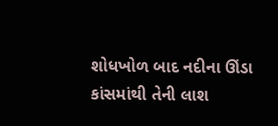શોધખોળ બાદ નદીના ઊંડા કાંસમાંથી તેની લાશ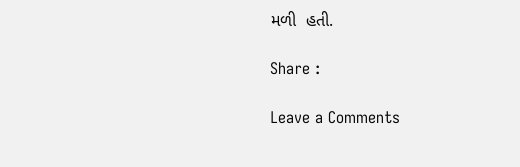મળી  હતી.

Share :

Leave a Comments